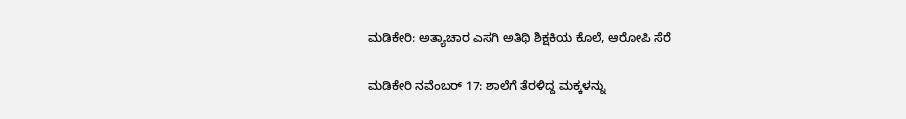ಮಡಿಕೇರಿ: ಅತ್ಯಾಚಾರ ಎಸಗಿ ಅತಿಥಿ ಶಿಕ್ಷಕಿಯ ಕೊಲೆ, ಆರೋಪಿ ಸೆರೆ

ಮಡಿಕೇರಿ ನವೆಂಬರ್ 17: ಶಾಲೆಗೆ ತೆರಳಿದ್ದ ಮಕ್ಕಳನ್ನು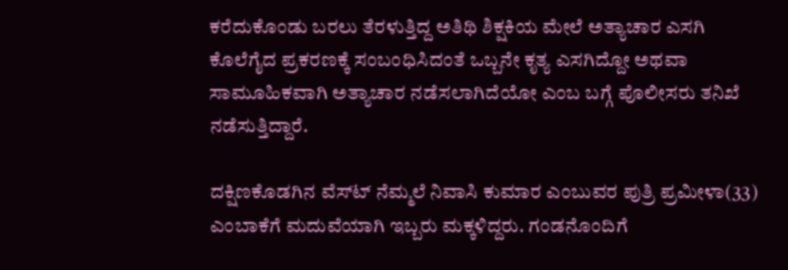ಕರೆದುಕೊಂಡು ಬರಲು ತೆರಳುತ್ತಿದ್ದ ಅತಿಥಿ ಶಿಕ್ಷಕಿಯ ಮೇಲೆ ಅತ್ಯಾಚಾರ ಎಸಗಿ ಕೊಲೆಗೈದ ಪ್ರಕರಣಕ್ಕೆ ಸಂಬಂಧಿಸಿದಂತೆ ಒಬ್ಬನೇ ಕೃತ್ಯ ಎಸಗಿದ್ದೋ ಅಥವಾ ಸಾಮೂಹಿಕವಾಗಿ ಅತ್ಯಾಚಾರ ನಡೆಸಲಾಗಿದೆಯೋ ಎಂಬ ಬಗ್ಗೆ ಪೊಲೀಸರು ತನಿಖೆ ನಡೆಸುತ್ತಿದ್ದಾರೆ.

ದಕ್ಷಿಣಕೊಡಗಿನ ವೆಸ್ಟ್‍ ನೆಮ್ಮಲೆ ನಿವಾಸಿ ಕುಮಾರ ಎಂಬುವರ ಪುತ್ರಿ ಪ್ರಮೀಳಾ(33) ಎಂಬಾಕೆಗೆ ಮದುವೆಯಾಗಿ ಇಬ್ಬರು ಮಕ್ಕಳಿದ್ದರು. ಗಂಡನೊಂದಿಗೆ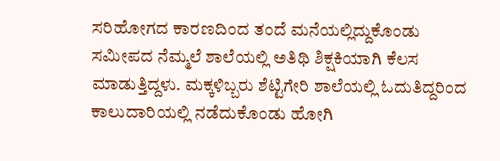ಸರಿಹೋಗದ ಕಾರಣದಿಂದ ತಂದೆ ಮನೆಯಲ್ಲಿದ್ದುಕೊಂಡು ಸಮೀಪದ ನೆಮ್ಮಲೆ ಶಾಲೆಯಲ್ಲಿ ಅತಿಥಿ ಶಿಕ್ಷಕಿಯಾಗಿ ಕೆಲಸ ಮಾಡುತ್ತಿದ್ದಳು. ಮಕ್ಕಳಿಬ್ಬರು ಶೆಟ್ಟಿಗೇರಿ ಶಾಲೆಯಲ್ಲಿ ಓದುತಿದ್ದರಿಂದ ಕಾಲುದಾರಿಯಲ್ಲಿ ನಡೆದುಕೊಂಡು ಹೋಗಿ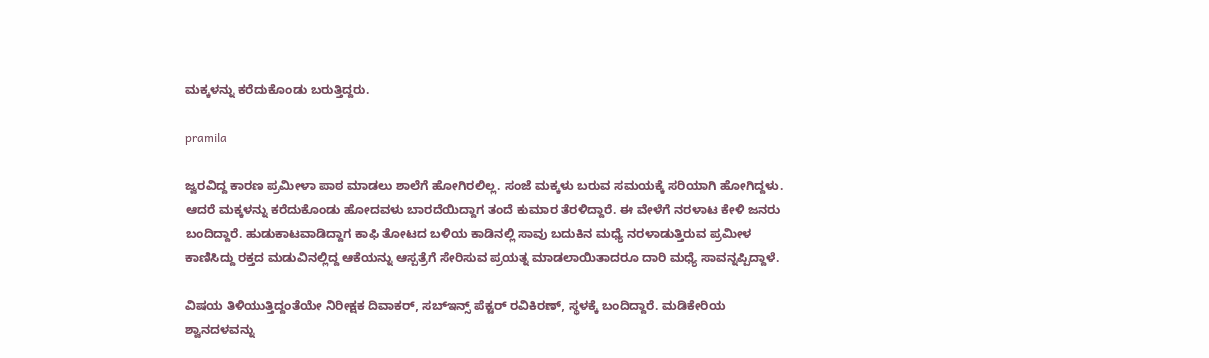ಮಕ್ಕಳನ್ನು ಕರೆದುಕೊಂಡು ಬರುತ್ತಿದ್ದರು.

pramila

ಜ್ವರವಿದ್ದ ಕಾರಣ ಪ್ರಮೀಳಾ ಪಾಠ ಮಾಡಲು ಶಾಲೆಗೆ ಹೋಗಿರಲಿಲ್ಲ. ಸಂಜೆ ಮಕ್ಕಳು ಬರುವ ಸಮಯಕ್ಕೆ ಸರಿಯಾಗಿ ಹೋಗಿದ್ದಳು. ಆದರೆ ಮಕ್ಕಳನ್ನು ಕರೆದುಕೊಂಡು ಹೋದವಳು ಬಾರದೆಯಿದ್ದಾಗ ತಂದೆ ಕುಮಾರ ತೆರಳಿದ್ದಾರೆ. ಈ ವೇಳೆಗೆ ನರಳಾಟ ಕೇಳಿ ಜನರು ಬಂದಿದ್ದಾರೆ. ಹುಡುಕಾಟವಾಡಿದ್ದಾಗ ಕಾಫಿ ತೋಟದ ಬಳಿಯ ಕಾಡಿನಲ್ಲಿ ಸಾವು ಬದುಕಿನ ಮಧ್ಯೆ ನರಳಾಡುತ್ತಿರುವ ಪ್ರಮೀಳ ಕಾಣಿಸಿದ್ದು ರಕ್ತದ ಮಡುವಿನಲ್ಲಿದ್ದ ಆಕೆಯನ್ನು ಆಸ್ಪತ್ರೆಗೆ ಸೇರಿಸುವ ಪ್ರಯತ್ನ ಮಾಡಲಾಯಿತಾದರೂ ದಾರಿ ಮಧ್ಯೆ ಸಾವನ್ನಪ್ಪಿದ್ದಾಳೆ.

ವಿಷಯ ತಿಳಿಯುತ್ತಿದ್ದಂತೆಯೇ ನಿರೀಕ್ಷಕ ದಿವಾಕರ್, ಸಬ್‍ಇನ್ಸ್ ಪೆಕ್ಟರ್ ರವಿಕಿರಣ್, ಸ್ಥಳಕ್ಕೆ ಬಂದಿದ್ದಾರೆ. ಮಡಿಕೇರಿಯ ಶ್ವಾನದಳವನ್ನು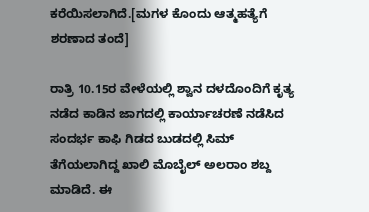ಕರೆಯಿಸಲಾಗಿದೆ.[ಮಗಳ ಕೊಂದು ಆತ್ಮಹತ್ಯೆಗೆ ಶರಣಾದ ತಂದೆ]

ರಾತ್ರಿ 10.15ರ ವೇಳೆಯಲ್ಲಿ ಶ್ವಾನ ದಳದೊಂದಿಗೆ ಕೃತ್ಯ ನಡೆದ ಕಾಡಿನ ಜಾಗದಲ್ಲಿ ಕಾರ್ಯಾಚರಣೆ ನಡೆಸಿದ ಸಂದರ್ಭ ಕಾಫಿ ಗಿಡದ ಬುಡದಲ್ಲಿ ಸಿಮ್ ತೆಗೆಯಲಾಗಿದ್ದ ಖಾಲಿ ಮೊಬೈಲ್ ಅಲರಾಂ ಶಬ್ದ ಮಾಡಿದೆ. ಈ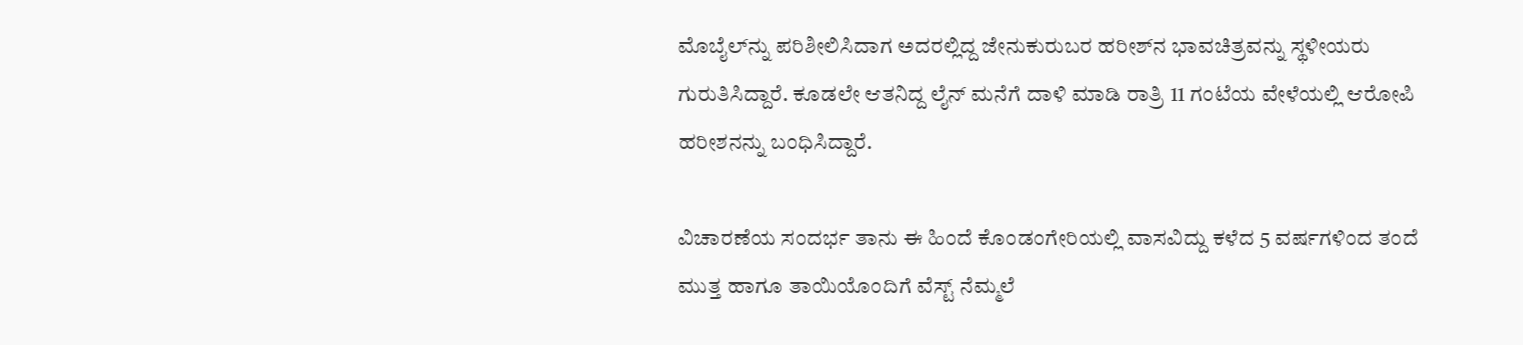ಮೊಬೈಲ್‍ನ್ನು ಪರಿಶೀಲಿಸಿದಾಗ ಅದರಲ್ಲಿದ್ದ ಜೇನುಕುರುಬರ ಹರೀಶ್‍ನ ಭಾವಚಿತ್ರವನ್ನು ಸ್ಥಳೀಯರು ಗುರುತಿಸಿದ್ದಾರೆ. ಕೂಡಲೇ ಆತನಿದ್ದ ಲೈನ್ ಮನೆಗೆ ದಾಳಿ ಮಾಡಿ ರಾತ್ರಿ 11 ಗಂಟೆಯ ವೇಳೆಯಲ್ಲಿ ಆರೋಪಿ ಹರೀಶನನ್ನು ಬಂಧಿಸಿದ್ದಾರೆ.

ವಿಚಾರಣೆಯ ಸಂದರ್ಭ ತಾನು ಈ ಹಿಂದೆ ಕೊಂಡಂಗೇರಿಯಲ್ಲಿ ವಾಸವಿದ್ದು ಕಳೆದ 5 ವರ್ಷಗಳಿಂದ ತಂದೆ ಮುತ್ತ ಹಾಗೂ ತಾಯಿಯೊಂದಿಗೆ ವೆಸ್ಟ್ ನೆಮ್ಮಲೆ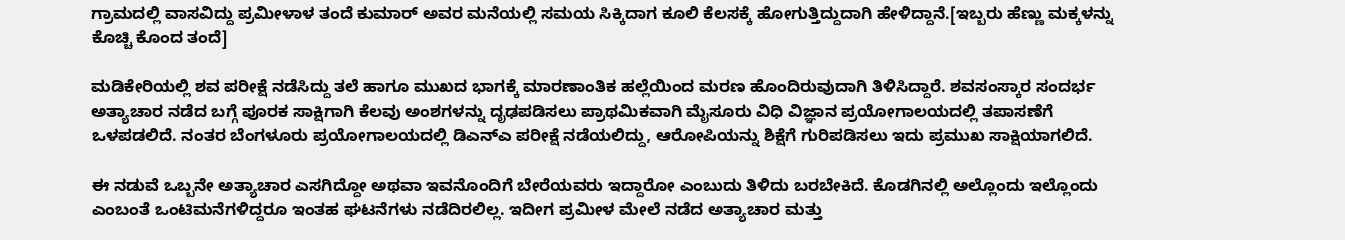ಗ್ರಾಮದಲ್ಲಿ ವಾಸವಿದ್ದು ಪ್ರಮೀಳಾಳ ತಂದೆ ಕುಮಾರ್ ಅವರ ಮನೆಯಲ್ಲಿ ಸಮಯ ಸಿಕ್ಕಿದಾಗ ಕೂಲಿ ಕೆಲಸಕ್ಕೆ ಹೋಗುತ್ತಿದ್ದುದಾಗಿ ಹೇಳಿದ್ದಾನೆ.[ಇಬ್ಬರು ಹೆಣ್ಣು ಮಕ್ಕಳನ್ನು ಕೊಚ್ಚಿ ಕೊಂದ ತಂದೆ]

ಮಡಿಕೇರಿಯಲ್ಲಿ ಶವ ಪರೀಕ್ಷೆ ನಡೆಸಿದ್ದು ತಲೆ ಹಾಗೂ ಮುಖದ ಭಾಗಕ್ಕೆ ಮಾರಣಾಂತಿಕ ಹಲ್ಲೆಯಿಂದ ಮರಣ ಹೊಂದಿರುವುದಾಗಿ ತಿಳಿಸಿದ್ದಾರೆ. ಶವಸಂಸ್ಕಾರ ಸಂದರ್ಭ ಅತ್ಯಾಚಾರ ನಡೆದ ಬಗ್ಗೆ ಪೂರಕ ಸಾಕ್ಷಿಗಾಗಿ ಕೆಲವು ಅಂಶಗಳನ್ನು ದೃಢಪಡಿಸಲು ಪ್ರಾಥಮಿಕವಾಗಿ ಮೈಸೂರು ವಿಧಿ ವಿಜ್ಞಾನ ಪ್ರಯೋಗಾಲಯದಲ್ಲಿ ತಪಾಸಣೆಗೆ ಒಳಪಡಲಿದೆ. ನಂತರ ಬೆಂಗಳೂರು ಪ್ರಯೋಗಾಲಯದಲ್ಲಿ ಡಿಎನ್‍ಎ ಪರೀಕ್ಷೆ ನಡೆಯಲಿದ್ದು, ಆರೋಪಿಯನ್ನು ಶಿಕ್ಷೆಗೆ ಗುರಿಪಡಿಸಲು ಇದು ಪ್ರಮುಖ ಸಾಕ್ಷಿಯಾಗಲಿದೆ.

ಈ ನಡುವೆ ಒಬ್ಬನೇ ಅತ್ಯಾಚಾರ ಎಸಗಿದ್ದೋ ಅಥವಾ ಇವನೊಂದಿಗೆ ಬೇರೆಯವರು ಇದ್ದಾರೋ ಎಂಬುದು ತಿಳಿದು ಬರಬೇಕಿದೆ. ಕೊಡಗಿನಲ್ಲಿ ಅಲ್ಲೊಂದು ಇಲ್ಲೊಂದು ಎಂಬಂತೆ ಒಂಟಿಮನೆಗಳಿದ್ದರೂ ಇಂತಹ ಘಟನೆಗಳು ನಡೆದಿರಲಿಲ್ಲ. ಇದೀಗ ಪ್ರಮೀಳ ಮೇಲೆ ನಡೆದ ಅತ್ಯಾಚಾರ ಮತ್ತು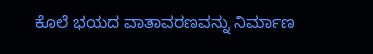ಕೊಲೆ ಭಯದ ವಾತಾವರಣವನ್ನು ನಿರ್ಮಾಣ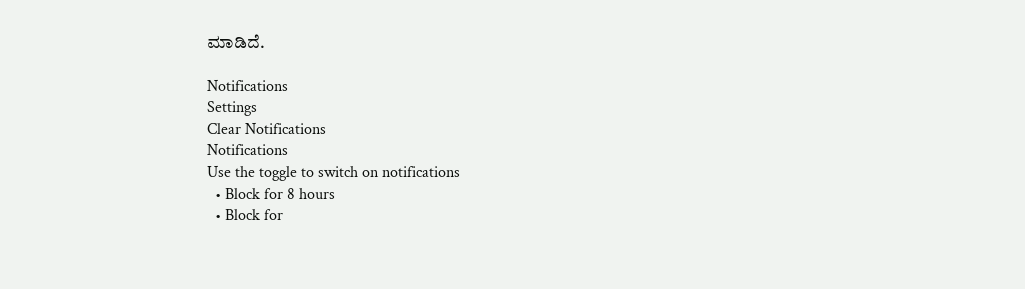ಮಾಡಿದೆ.

Notifications
Settings
Clear Notifications
Notifications
Use the toggle to switch on notifications
  • Block for 8 hours
  • Block for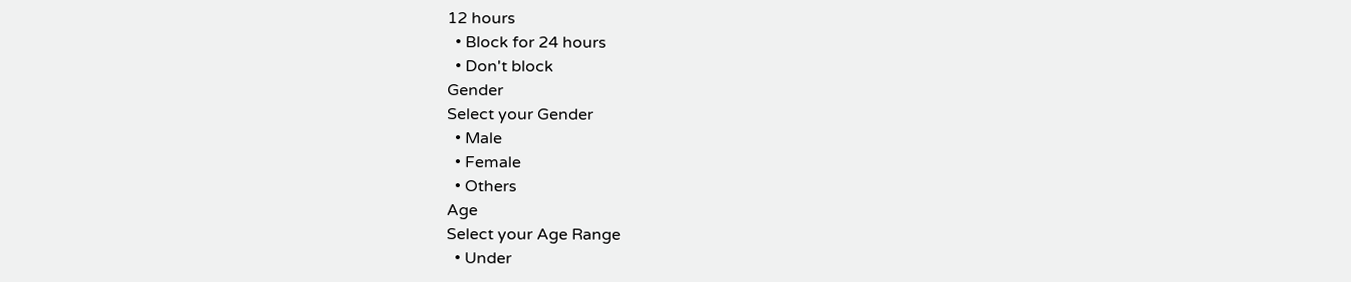12 hours
  • Block for 24 hours
  • Don't block
Gender
Select your Gender
  • Male
  • Female
  • Others
Age
Select your Age Range
  • Under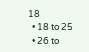18
  • 18 to 25
  • 26 to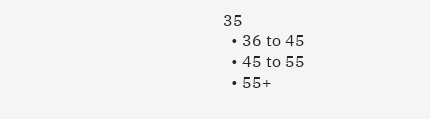35
  • 36 to 45
  • 45 to 55
  • 55+